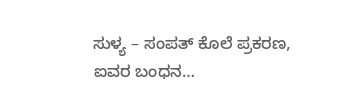ಸುಳ್ಯ – ಸಂಪತ್ ಕೊಲೆ ಪ್ರಕರಣ, ಐವರ ಬಂಧನ…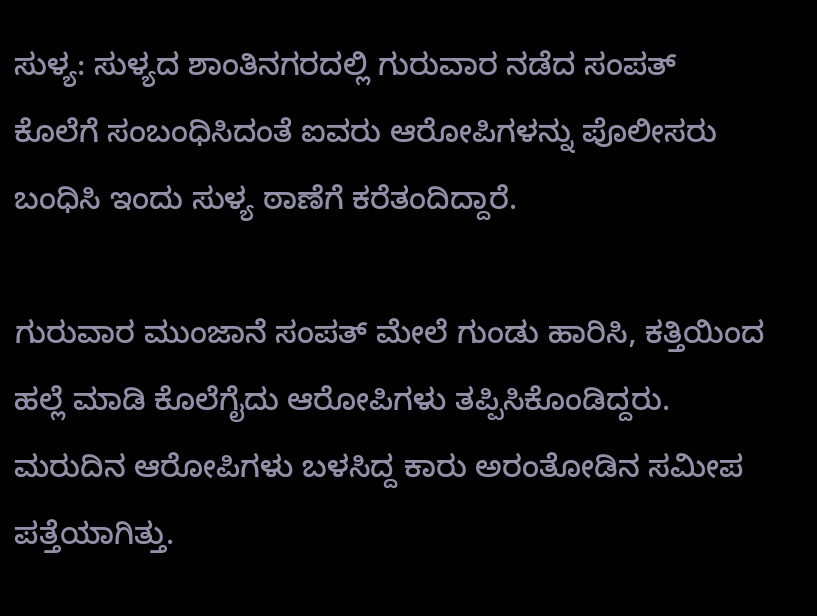ಸುಳ್ಯ: ಸುಳ್ಯದ ಶಾಂತಿನಗರದಲ್ಲಿ ಗುರುವಾರ ನಡೆದ ಸಂಪತ್ ಕೊಲೆಗೆ ಸಂಬಂಧಿಸಿದಂತೆ ಐವರು ಆರೋಪಿಗಳನ್ನು ಪೊಲೀಸರು ಬಂಧಿಸಿ ಇಂದು ಸುಳ್ಯ ಠಾಣೆಗೆ ಕರೆತಂದಿದ್ದಾರೆ.

ಗುರುವಾರ ಮುಂಜಾನೆ ಸಂಪತ್ ಮೇಲೆ ಗುಂಡು ಹಾರಿಸಿ, ಕತ್ತಿಯಿಂದ ಹಲ್ಲೆ ಮಾಡಿ ಕೊಲೆಗೈದು ಆರೋಪಿಗಳು ತಪ್ಪಿಸಿಕೊಂಡಿದ್ದರು. ಮರುದಿನ ಆರೋಪಿಗಳು ಬಳಸಿದ್ದ ಕಾರು ಅರಂತೋಡಿನ ಸಮೀಪ ಪತ್ತೆಯಾಗಿತ್ತು.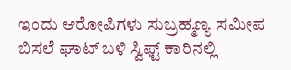ಇಂದು ಆರೋಪಿಗಳು ಸುಬ್ರಹ್ಮಣ್ಯ ಸಮೀಪ ಬಿಸಲೆ ಘಾಟ್ ಬಳಿ ಸ್ವಿಫ್ಟ್ ಕಾರಿನಲ್ಲಿ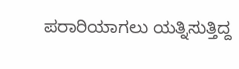ಪರಾರಿಯಾಗಲು ಯತ್ನಿಸುತ್ತಿದ್ದ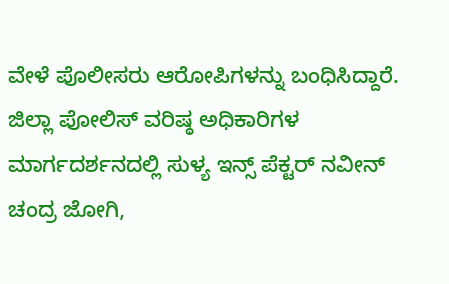ವೇಳೆ ಪೊಲೀಸರು ಆರೋಪಿಗಳನ್ನು ಬಂಧಿಸಿದ್ದಾರೆ.
ಜಿಲ್ಲಾ ಪೋಲಿಸ್ ವರಿಷ್ಠ ಅಧಿಕಾರಿಗಳ ಮಾರ್ಗದರ್ಶನದಲ್ಲಿ ಸುಳ್ಯ ಇನ್ಸ್ ಪೆಕ್ಟರ್ ನವೀನ್ ಚಂದ್ರ ಜೋಗಿ,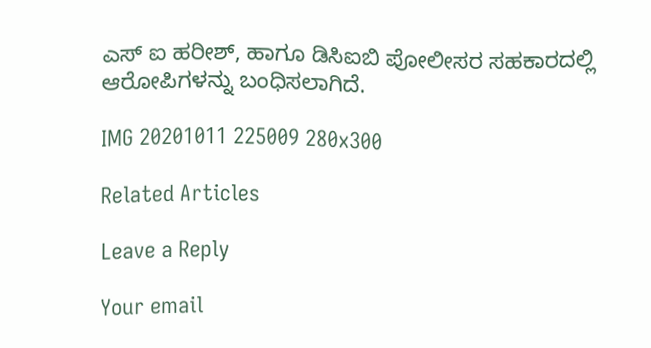ಎಸ್ ಐ ಹರೀಶ್, ಹಾಗೂ ಡಿಸಿಐಬಿ ಪೋಲೀಸರ ಸಹಕಾರದಲ್ಲಿ ಆರೋಪಿಗಳನ್ನು ಬಂಧಿಸಲಾಗಿದೆ.

IMG 20201011 225009 280x300

Related Articles

Leave a Reply

Your email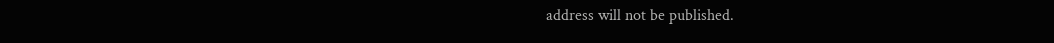address will not be published.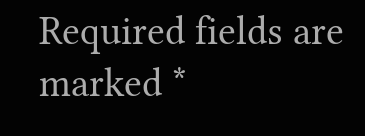Required fields are marked *